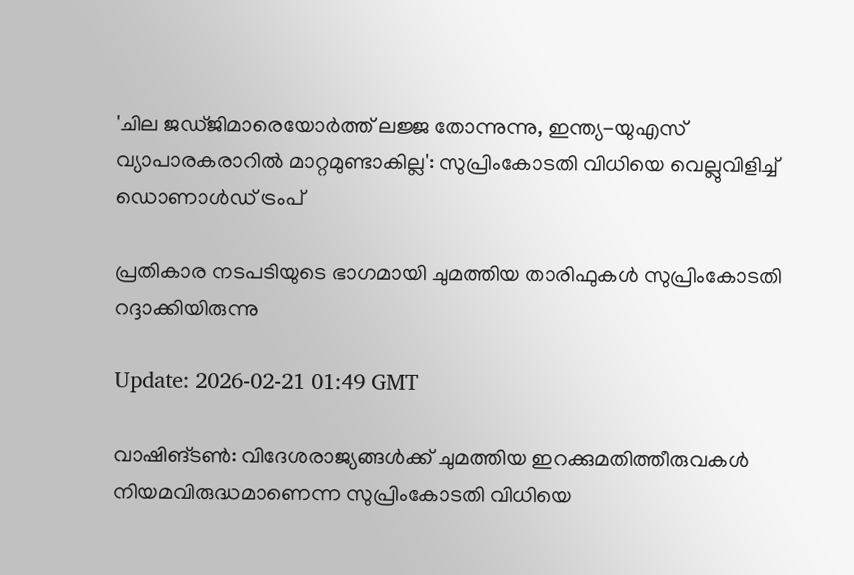'ചില ജഡ്ജിമാരെയോർത്ത് ലജ്ജ തോന്നുന്നു, ഇന്ത്യ-യുഎസ് വ്യാപാരകരാറിൽ മാറ്റമുണ്ടാകില്ല': സുപ്രിംകോടതി വിധിയെ വെല്ലുവിളിച്ച് ഡൊണാൾഡ് ട്രംപ്

പ്രതികാര നടപടിയുടെ ഭാഗമായി ചുമത്തിയ താരിഫുകൾ സുപ്രിംകോടതി റദ്ദാക്കിയിരുന്നു

Update: 2026-02-21 01:49 GMT

വാഷിങ്ടണ്‍: വിദേശരാജ്യങ്ങൾക്ക് ചുമത്തിയ ഇറക്കുമതിത്തീരുവകൾ നിയമവിരുദ്ധമാണെന്ന സുപ്രിംകോടതി വിധിയെ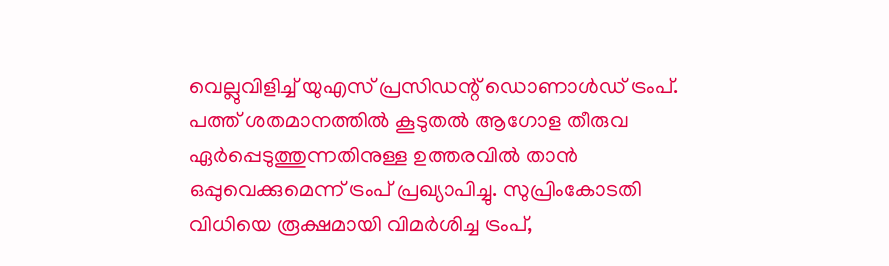വെല്ലുവിളിച്ച് യുഎസ് പ്രസിഡന്റ് ഡൊണാൾഡ് ട്രംപ്. പത്ത് ശതമാനത്തിൽ കൂടുതൽ ആഗോള തീരുവ ഏർപ്പെടുത്തുന്നതിനുള്ള ഉത്തരവിൽ താൻ ഒപ്പുവെക്കുമെന്ന് ട്രംപ് പ്രഖ്യാപിച്ചു. സുപ്രിംകോടതി വിധിയെ രൂക്ഷമായി വിമർശിച്ച ട്രംപ്,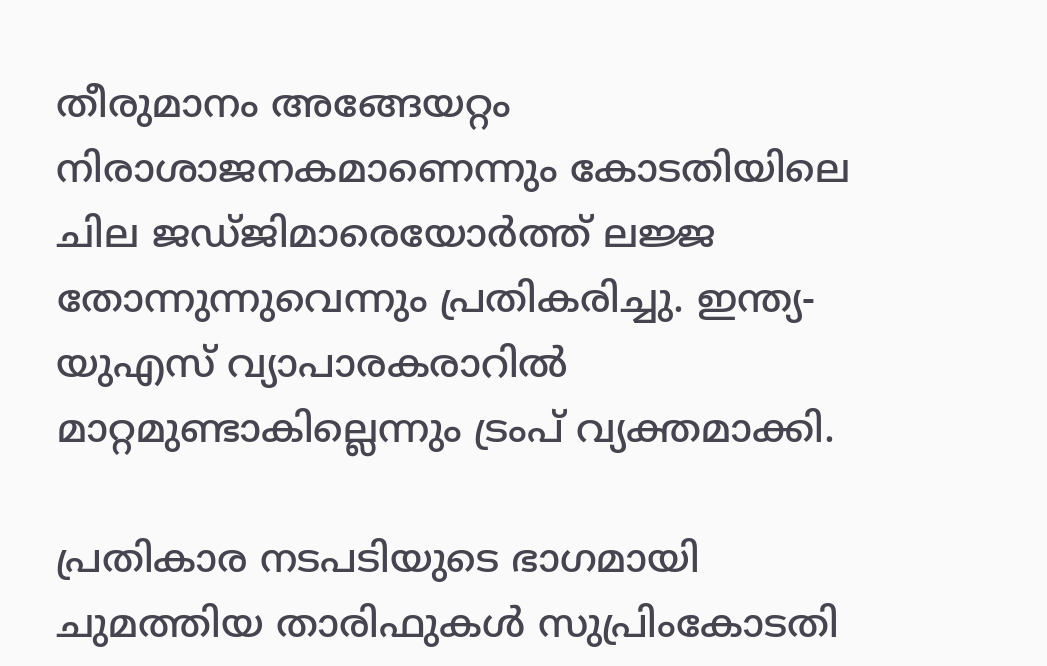തീരുമാനം അങ്ങേയറ്റം നിരാശാജനകമാണെന്നും കോടതിയിലെ ചില ജഡ്ജിമാരെയോർത്ത് ലജ്ജ തോന്നുന്നുവെന്നും പ്രതികരിച്ചു. ഇന്ത്യ-യുഎസ് വ്യാപാരകരാറിൽ മാറ്റമുണ്ടാകില്ലെന്നും ട്രംപ് വ്യക്തമാക്കി.

പ്രതികാര നടപടിയുടെ ഭാഗമായി ചുമത്തിയ താരിഫുകൾ സുപ്രിംകോടതി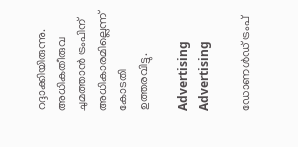റദ്ദാക്കിയിരുന്നു. അധികതീരുവ ചുമത്താൻ ട്രംപിന് അധികാരമില്ലെന്ന് കോടതി ഉത്തരവിട്ടു.

Advertising
Advertising

ഡോണൾഡ് ട്രംപ്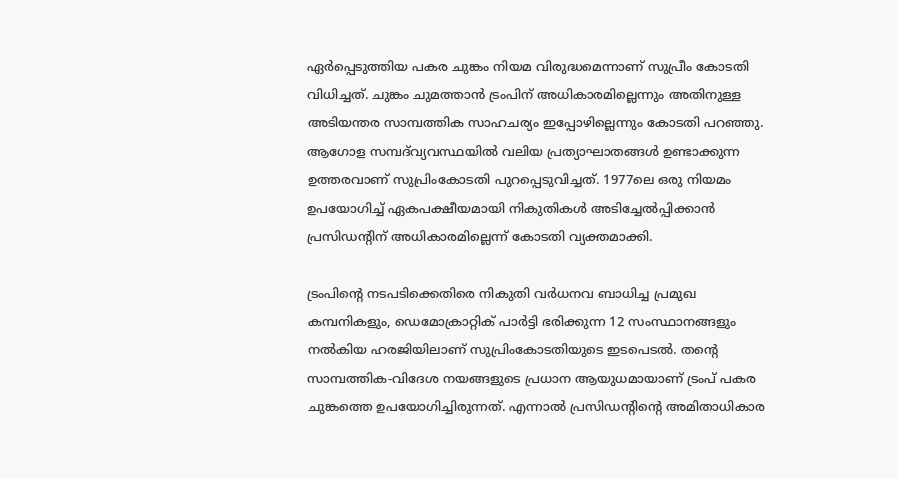ഏർപ്പെടുത്തിയ പകര ചുങ്കം നിയമ വിരുദ്ധമെന്നാണ് സുപ്രീം കോടതി വിധിച്ചത്. ചുങ്കം ചുമത്താൻ ട്രംപിന് അധികാരമില്ലെന്നും അതിനുള്ള അടിയന്തര സാമ്പത്തിക സാഹചര്യം ഇപ്പോഴില്ലെന്നും കോടതി പറഞ്ഞു. ആഗോള സമ്പദ്‌വ്യവസ്ഥയിൽ വലിയ പ്രത്യാഘാതങ്ങൾ ഉണ്ടാക്കുന്ന ഉത്തരവാണ് സുപ്രിംകോടതി പുറപ്പെടുവിച്ചത്. 1977ലെ ഒരു നിയമം ഉപയോഗിച്ച് ഏകപക്ഷീയമായി നികുതികൾ അടിച്ചേൽപ്പിക്കാൻ പ്രസിഡന്റിന് അധികാരമില്ലെന്ന് കോടതി വ്യക്തമാക്കി.

ട്രംപിന്റെ നടപടിക്കെതിരെ നികുതി വർധനവ ബാധിച്ച പ്രമുഖ കമ്പനികളും, ഡെമോക്രാറ്റിക് പാർട്ടി ഭരിക്കുന്ന 12 സംസ്ഥാനങ്ങളും നൽകിയ ഹരജിയിലാണ് സുപ്രിംകോടതിയുടെ ഇടപെടൽ. തന്റെ സാമ്പത്തിക-വിദേശ നയങ്ങളുടെ പ്രധാന ആയുധമായാണ് ട്രംപ് പകര ചുങ്കത്തെ ഉപയോഗിച്ചിരുന്നത്. എന്നാൽ പ്രസിഡന്റിന്റെ അമിതാധികാര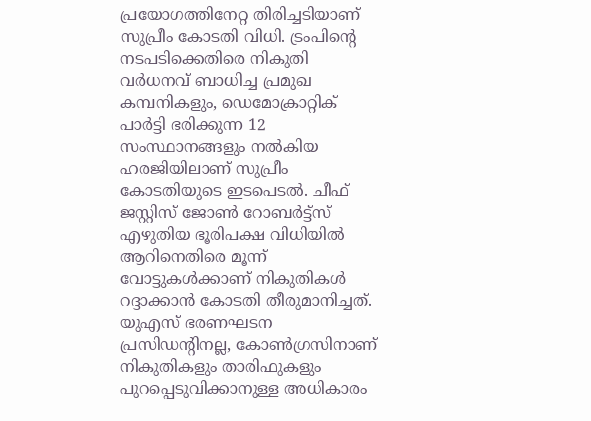പ്രയോഗത്തിനേറ്റ തിരിച്ചടിയാണ് സുപ്രീം കോടതി വിധി. ട്രംപിന്റെ നടപടിക്കെതിരെ നികുതി വർധനവ് ബാധിച്ച പ്രമുഖ കമ്പനികളും, ഡെമോക്രാറ്റിക് പാർട്ടി ഭരിക്കുന്ന 12 സംസ്ഥാനങ്ങളും നൽകിയ ഹരജിയിലാണ് സുപ്രീം കോടതിയുടെ ഇടപെടൽ. ചീഫ് ജസ്റ്റിസ് ജോൺ റോബർട്ട്‌സ് എഴുതിയ ഭൂരിപക്ഷ വിധിയിൽ ആറിനെതിരെ മൂന്ന് വോട്ടുകൾക്കാണ് നികുതികൾ റദ്ദാക്കാൻ കോടതി തീരുമാനിച്ചത്. യുഎസ് ഭരണഘടന പ്രസിഡന്റിനല്ല, കോൺഗ്രസിനാണ് നികുതികളും താരിഫുകളും പുറപ്പെടുവിക്കാനുള്ള അധികാരം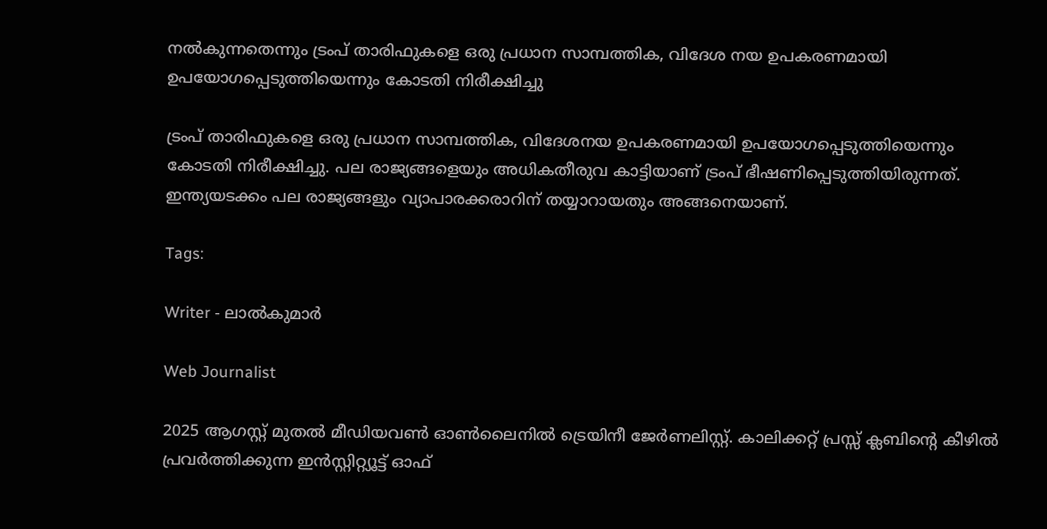നൽകുന്നതെന്നും ട്രംപ് താരിഫുകളെ ഒരു പ്രധാന സാമ്പത്തിക, വിദേശ നയ ഉപകരണമായി ഉപയോഗപ്പെടുത്തിയെന്നും കോടതി നിരീക്ഷിച്ചു

ട്രംപ് താരിഫുകളെ ഒരു പ്രധാന സാമ്പത്തിക, വിദേശനയ ഉപകരണമായി ഉപയോഗപ്പെടുത്തിയെന്നും കോടതി നിരീക്ഷിച്ചു. പല രാജ്യങ്ങളെയും അധികതീരുവ കാട്ടിയാണ് ട്രംപ് ഭീഷണിപ്പെടുത്തിയിരുന്നത്. ഇന്ത്യയടക്കം പല രാജ്യങ്ങളും വ്യാപാരക്കരാറിന് തയ്യാറായതും അങ്ങനെയാണ്.

Tags:

Writer - ലാൽകുമാർ

Web Journalist

2025 ആഗസ്റ്റ് മുതൽ മീഡിയവൺ ഓൺലൈനിൽ ട്രെയിനീ ജേർണലിസ്റ്റ്. കാലിക്കറ്റ് പ്രസ്സ് ക്ലബിന്റെ കീഴില്‍ പ്രവര്‍ത്തിക്കുന്ന ഇന്‍സ്റ്റിറ്റ്യൂട്ട് ഓഫ്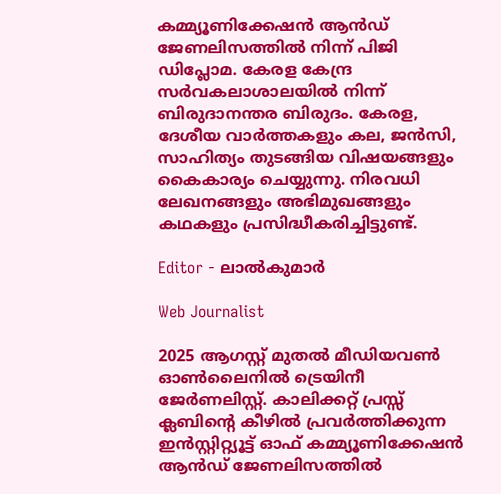കമ്മ്യൂണിക്കേഷന്‍ ആന്‍ഡ് ജേണലിസത്തിൽ നിന്ന് പിജി ഡിപ്ലോമ. കേരള കേന്ദ്ര സർവകലാശാലയിൽ നിന്ന് ബിരുദാനന്തര ബിരുദം. കേരള, ദേശീയ വാർത്തകളും കല, ജൻസി, സാഹിത്യം തുടങ്ങിയ വിഷയങ്ങളും കൈകാര്യം ചെയ്യുന്നു. നിരവധി ലേഖനങ്ങളും അഭിമുഖങ്ങളും കഥകളും പ്രസിദ്ധീകരിച്ചിട്ടുണ്ട്.

Editor - ലാൽകുമാർ

Web Journalist

2025 ആഗസ്റ്റ് മുതൽ മീഡിയവൺ ഓൺലൈനിൽ ട്രെയിനീ ജേർണലിസ്റ്റ്. കാലിക്കറ്റ് പ്രസ്സ് ക്ലബിന്റെ കീഴില്‍ പ്രവര്‍ത്തിക്കുന്ന ഇന്‍സ്റ്റിറ്റ്യൂട്ട് ഓഫ് കമ്മ്യൂണിക്കേഷന്‍ ആന്‍ഡ് ജേണലിസത്തിൽ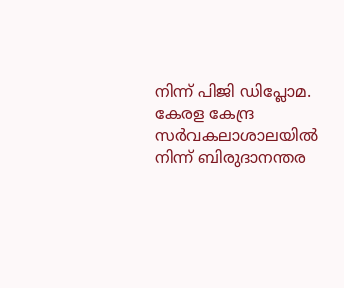നിന്ന് പിജി ഡിപ്ലോമ. കേരള കേന്ദ്ര സർവകലാശാലയിൽ നിന്ന് ബിരുദാനന്തര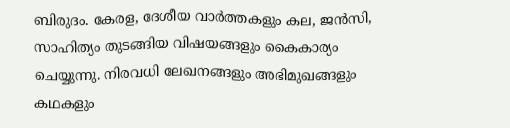ബിരുദം. കേരള, ദേശീയ വാർത്തകളും കല, ജൻസി, സാഹിത്യം തുടങ്ങിയ വിഷയങ്ങളും കൈകാര്യം ചെയ്യുന്നു. നിരവധി ലേഖനങ്ങളും അഭിമുഖങ്ങളും കഥകളും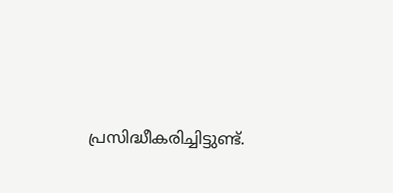പ്രസിദ്ധീകരിച്ചിട്ടുണ്ട്.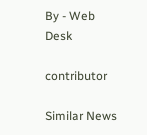By - Web Desk

contributor

Similar News